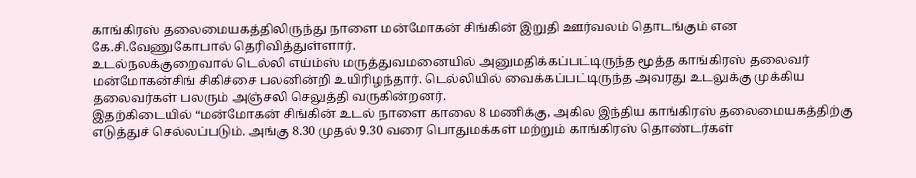காங்கிரஸ் தலைமையகத்திலிருந்து நாளை மன்மோகன் சிங்கின் இறுதி ஊர்வலம் தொடங்கும் என கே.சி.வேணுகோபால் தெரிவித்துள்ளார்.
உடல்நலக்குறைவால் டெல்லி எய்ம்ஸ் மருத்துவமனையில் அனுமதிக்கப்பட்டிருந்த மூத்த காங்கிரஸ் தலைவர் மன்மோகன்சிங் சிகிச்சை பலனின்றி உயிரிழந்தார். டெல்லியில் வைக்கப்பட்டிருந்த அவரது உடலுக்கு முக்கிய தலைவர்கள் பலரும் அஞ்சலி செலுத்தி வருகின்றனர்.
இதற்கிடையில் “மன்மோகன் சிங்கின் உடல் நாளை காலை 8 மணிக்கு, அகில இந்திய காங்கிரஸ் தலைமையகத்திற்கு எடுத்துச் செல்லப்படும். அங்கு 8.30 முதல் 9.30 வரை பொதுமக்கள் மற்றும் காங்கிரஸ் தொண்டர்கள்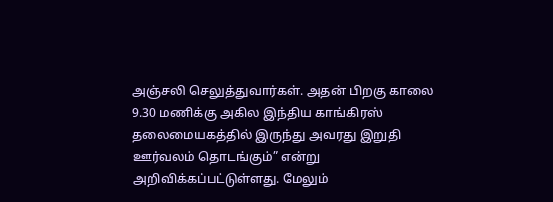அஞ்சலி செலுத்துவார்கள். அதன் பிறகு காலை 9.30 மணிக்கு அகில இந்திய காங்கிரஸ் தலைமையகத்தில் இருந்து அவரது இறுதி ஊர்வலம் தொடங்கும்” என்று அறிவிக்கப்பட்டுள்ளது. மேலும்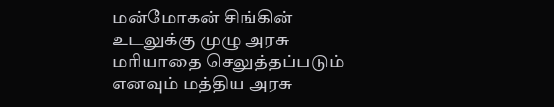மன்மோகன் சிங்கின் உடலுக்கு முழு அரசு மரியாதை செலுத்தப்படும் எனவும் மத்திய அரசு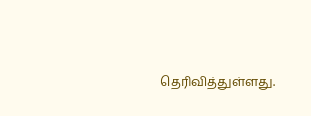தெரிவித்துள்ளது.